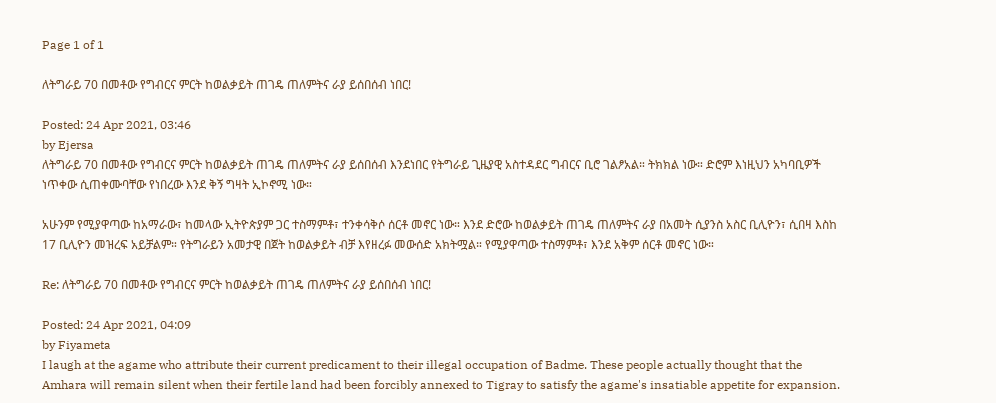Page 1 of 1

ለትግራይ 70 በመቶው የግብርና ምርት ከወልቃይት ጠገዴ ጠለምትና ራያ ይሰበሰብ ነበር!

Posted: 24 Apr 2021, 03:46
by Ejersa
ለትግራይ 70 በመቶው የግብርና ምርት ከወልቃይት ጠገዴ ጠለምትና ራያ ይሰበሰብ እንደነበር የትግራይ ጊዜያዊ አስተዳደር ግብርና ቢሮ ገልፆአል። ትክክል ነው። ድሮም እነዚህን አካባቢዎች ነጥቀው ሲጠቀሙባቸው የነበረው እንደ ቅኝ ግዛት ኢኮኖሚ ነው።

አሁንም የሚያዋጣው ከአማራው፣ ከመላው ኢትዮጵያም ጋር ተስማምቶ፣ ተንቀሳቅሶ ሰርቶ መኖር ነው። እንደ ድሮው ከወልቃይት ጠገዴ ጠለምትና ራያ በአመት ሲያንስ አስር ቢሊዮን፣ ሲበዛ እስከ 17 ቢሊዮን መዝረፍ አይቻልም። የትግራይን አመታዊ በጀት ከወልቃይት ብቻ እየዘረፉ መውሰድ አክትሟል። የሚያዋጣው ተስማምቶ፣ እንደ አቅም ሰርቶ መኖር ነው።

Re: ለትግራይ 70 በመቶው የግብርና ምርት ከወልቃይት ጠገዴ ጠለምትና ራያ ይሰበሰብ ነበር!

Posted: 24 Apr 2021, 04:09
by Fiyameta
I laugh at the agame who attribute their current predicament to their illegal occupation of Badme. These people actually thought that the Amhara will remain silent when their fertile land had been forcibly annexed to Tigray to satisfy the agame's insatiable appetite for expansion.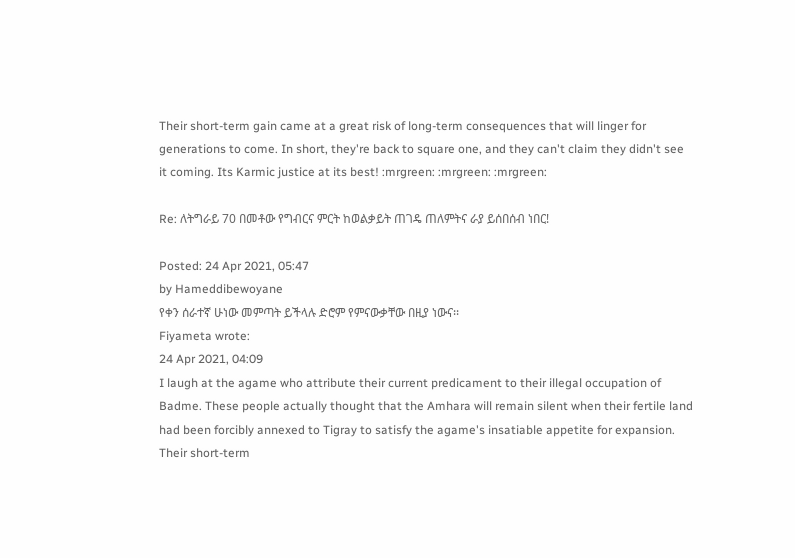Their short-term gain came at a great risk of long-term consequences that will linger for generations to come. In short, they're back to square one, and they can't claim they didn't see it coming. Its Karmic justice at its best! :mrgreen: :mrgreen: :mrgreen:

Re: ለትግራይ 70 በመቶው የግብርና ምርት ከወልቃይት ጠገዴ ጠለምትና ራያ ይሰበሰብ ነበር!

Posted: 24 Apr 2021, 05:47
by Hameddibewoyane
የቀን ሰራተኛ ሁነው መምጣት ይችላሉ ድሮም የምናውቃቸው በዚያ ነውና፡፡
Fiyameta wrote:
24 Apr 2021, 04:09
I laugh at the agame who attribute their current predicament to their illegal occupation of Badme. These people actually thought that the Amhara will remain silent when their fertile land had been forcibly annexed to Tigray to satisfy the agame's insatiable appetite for expansion. Their short-term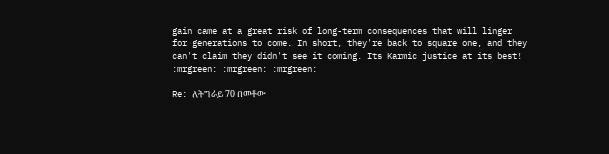gain came at a great risk of long-term consequences that will linger for generations to come. In short, they're back to square one, and they can't claim they didn't see it coming. Its Karmic justice at its best! :mrgreen: :mrgreen: :mrgreen:

Re: ለትግራይ 70 በመቶው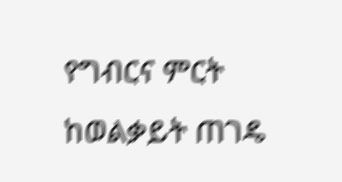የግብርና ምርት ከወልቃይት ጠገዴ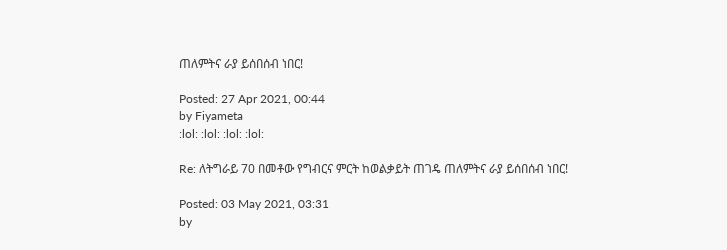ጠለምትና ራያ ይሰበሰብ ነበር!

Posted: 27 Apr 2021, 00:44
by Fiyameta
:lol: :lol: :lol: :lol:

Re: ለትግራይ 70 በመቶው የግብርና ምርት ከወልቃይት ጠገዴ ጠለምትና ራያ ይሰበሰብ ነበር!

Posted: 03 May 2021, 03:31
by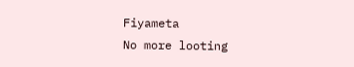Fiyameta
No more looting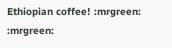Ethiopian coffee! :mrgreen: :mrgreen: